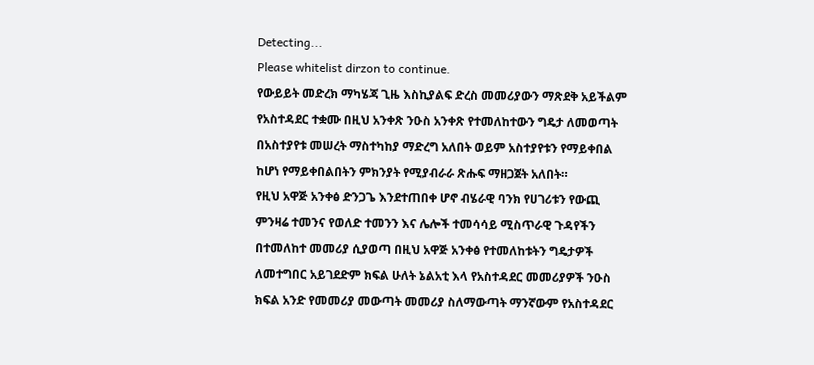Detecting...
Please whitelist dirzon to continue.
የውይይት መድረክ ማካሄጃ ጊዜ እስኪያልፍ ድረስ መመሪያውን ማጽደቅ አይችልም የአስተዳደር ተቋሙ በዚህ አንቀጽ ንዑስ አንቀጽ የተመለከተውን ግዴታ ለመወጣት በአስተያየቱ መሠረት ማስተካከያ ማድረግ አለበት ወይም አስተያየቱን የማይቀበል ከሆነ የማይቀበልበትን ምክንያት የሚያብራራ ጽሑፍ ማዘጋጀት አለበት።
የዚህ አዋጅ አንቀፅ ድንጋጌ እንደተጠበቀ ሆኖ ብሄራዊ ባንክ የሀገሪቱን የውጪ ምንዛሬ ተመንና የወለድ ተመንን እና ሌሎች ተመሳሳይ ሚስጥራዊ ጉዳየችን በተመለከተ መመሪያ ሲያወጣ በዚህ አዋጅ አንቀፅ የተመለከቱትን ግዴታዎች ለመተግበር አይገደድም ክፍል ሁለት ኔልአቲ እላ የአስተዳደር መመሪያዎች ንዑስ ክፍል አንድ የመመሪያ መውጣት መመሪያ ስለማውጣት ማንኛውም የአስተዳደር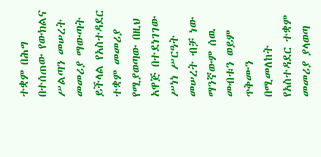ተቋም በሕግ በተሰጠው የውክልና ሥልጣን መሠረት መመሪያ ማውጣት ይችላል የአስተዳደር ተቋም መመሪያ የሚያወጣው በዚህ አዋጅ በተደነገገው ሥነነ ሥርዓት መሠረት ብቻ ነው ማንኛውም ሰዉ መብቱን ወይም ጥቅሙን በሚመለከት የአስተዳደር ተቋም መመሪያ ያላወጣ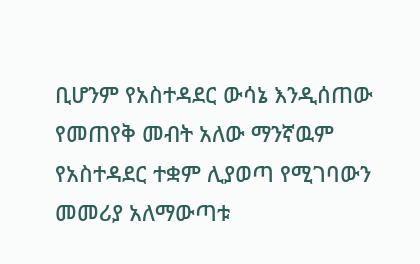ቢሆንም የአስተዳደር ውሳኔ እንዲሰጠው የመጠየቅ መብት አለው ማንኛዉም የአስተዳደር ተቋም ሊያወጣ የሚገባውን መመሪያ አለማውጣቱ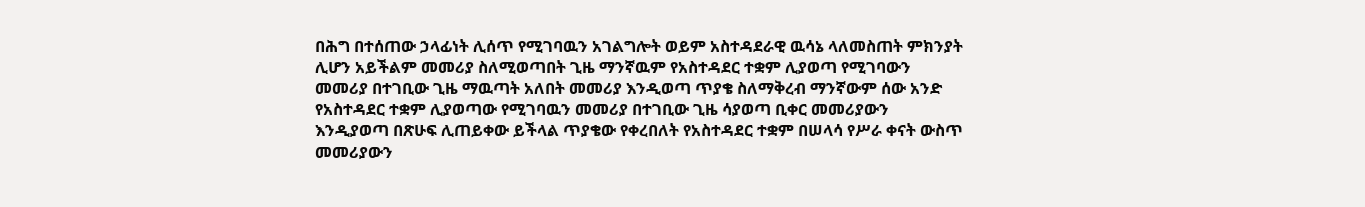በሕግ በተሰጠው ኃላፊነት ሊሰጥ የሚገባዉን አገልግሎት ወይም አስተዳደራዊ ዉሳኔ ላለመስጠት ምክንያት ሊሆን አይችልም መመሪያ ስለሚወጣበት ጊዜ ማንኛዉም የአስተዳደር ተቋም ሊያወጣ የሚገባውን መመሪያ በተገቢው ጊዜ ማዉጣት አለበት መመሪያ እንዲወጣ ጥያቄ ስለማቅረብ ማንኛውም ሰው አንድ የአስተዳደር ተቋም ሊያወጣው የሚገባዉን መመሪያ በተገቢው ጊዜ ሳያወጣ ቢቀር መመሪያውን እንዲያወጣ በጽሁፍ ሊጠይቀው ይችላል ጥያቄው የቀረበለት የአስተዳደር ተቋም በሠላሳ የሥራ ቀናት ውስጥ መመሪያውን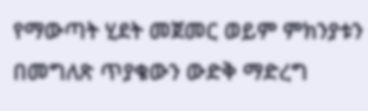የማውጣት ሂደት መጀመር ወይም ምክንያቱን በመግለጽ ጥያቄውን ውድቅ ማድረግ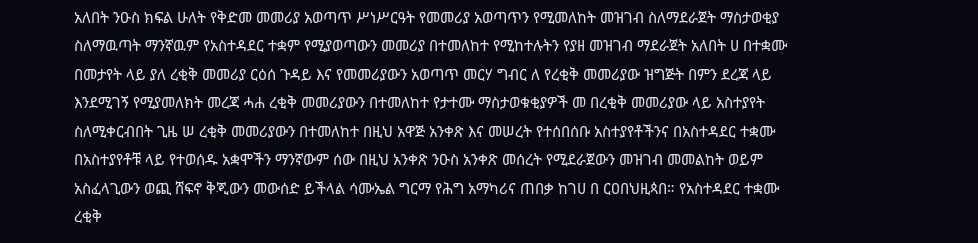አለበት ንዑስ ክፍል ሁለት የቅድመ መመሪያ አወጣጥ ሥነሥርዓት የመመሪያ አወጣጥን የሚመለከት መዝገብ ስለማደራጀት ማስታወቂያ ስለማዉጣት ማንኛዉም የአስተዳደር ተቋም የሚያወጣውን መመሪያ በተመለከተ የሚከተሉትን የያዘ መዝገብ ማደራጀት አለበት ሀ በተቋሙ በመታየት ላይ ያለ ረቂቅ መመሪያ ርዕሰ ጉዳይ እና የመመሪያውን አወጣጥ መርሃ ግብር ለ የረቂቅ መመሪያው ዝግጅት በምን ደረጃ ላይ እንደሚገኝ የሚያመለክት መረጃ ሓሐ ረቂቅ መመሪያውን በተመለከተ የታተሙ ማስታወቁቂያዎች መ በረቂቅ መመሪያው ላይ አስተያየት ስለሚቀርብበት ጊዜ ሠ ረቂቅ መመሪያውን በተመለከተ በዚህ አዋጅ አንቀጽ እና መሠረት የተሰበሰቡ አስተያየቶችንና በአስተዳደር ተቋሙ በአስተያየቶቹ ላይ የተወሰዱ አቋሞችን ማንኛውም ሰው በዚህ አንቀጽ ንዑስ አንቀጽ መሰረት የሚደራጀውን መዝገብ መመልከት ወይም አስፈላጊውን ወጪ ሸፍኖ ቅጂውን መውሰድ ይችላል ሳሙኤል ግርማ የሕግ አማካሪና ጠበቃ ከገሀ በ ርዐበህዚጳበ። የአስተዳደር ተቋሙ ረቂቅ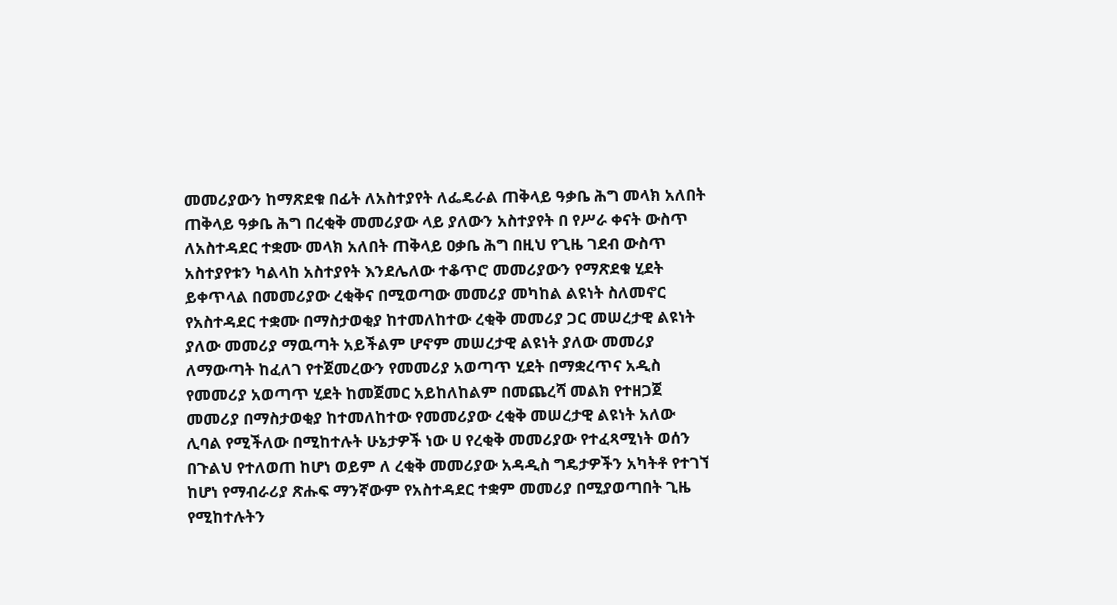መመሪያውን ከማጽደቁ በፊት ለአስተያየት ለፌዴራል ጠቅላይ ዓቃቤ ሕግ መላክ አለበት ጠቅላይ ዓቃቤ ሕግ በረቂቅ መመሪያው ላይ ያለውን አስተያየት በ የሥራ ቀናት ውስጥ ለአስተዳደር ተቋሙ መላክ አለበት ጠቅላይ ዐቃቤ ሕግ በዚህ የጊዜ ገደብ ውስጥ አስተያየቱን ካልላከ አስተያየት እንደሌለው ተቆጥሮ መመሪያውን የማጽደቁ ሂደት ይቀጥላል በመመሪያው ረቂቅና በሚወጣው መመሪያ መካከል ልዩነት ስለመኖር የአስተዳደር ተቋሙ በማስታወቂያ ከተመለከተው ረቂቅ መመሪያ ጋር መሠረታዊ ልዩነት ያለው መመሪያ ማዉጣት አይችልም ሆኖም መሠረታዊ ልዩነት ያለው መመሪያ ለማውጣት ከፈለገ የተጀመረውን የመመሪያ አወጣጥ ሂደት በማቋረጥና አዲስ የመመሪያ አወጣጥ ሂደት ከመጀመር አይከለከልም በመጨረሻ መልክ የተዘጋጀ መመሪያ በማስታወቂያ ከተመለከተው የመመሪያው ረቂቅ መሠረታዊ ልዩነት አለው ሊባል የሚችለው በሚከተሉት ሁኔታዎች ነው ሀ የረቂቅ መመሪያው የተፈጻሚነት ወሰን በጉልህ የተለወጠ ከሆነ ወይም ለ ረቂቅ መመሪያው አዳዲስ ግዴታዎችን አካትቶ የተገኘ ከሆነ የማብራሪያ ጽሑፍ ማንኛውም የአስተዳደር ተቋም መመሪያ በሚያወጣበት ጊዜ የሚከተሉትን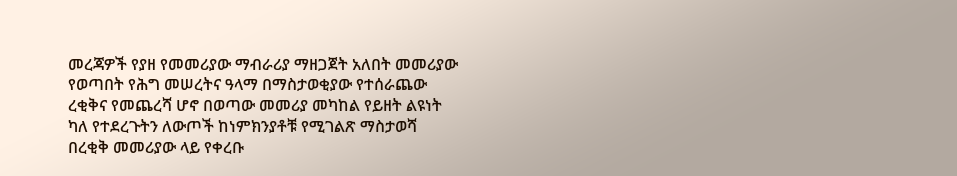መረጃዎች የያዘ የመመሪያው ማብራሪያ ማዘጋጀት አለበት መመሪያው የወጣበት የሕግ መሠረትና ዓላማ በማስታወቂያው የተሰራጨው ረቂቅና የመጨረሻ ሆኖ በወጣው መመሪያ መካከል የይዘት ልዩነት ካለ የተደረጉትን ለውጦች ከነምክንያቶቹ የሚገልጽ ማስታወሻ በረቂቅ መመሪያው ላይ የቀረቡ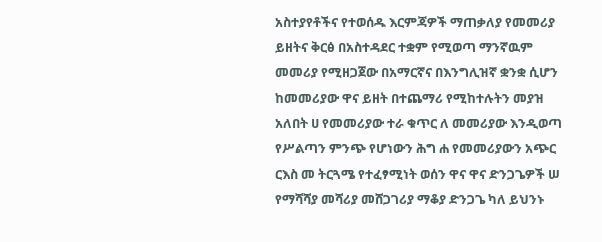አስተያየቶችና የተወሰዱ እርምጃዎች ማጠቃለያ የመመሪያ ይዘትና ቅርፅ በአስተዳደር ተቋም የሚወጣ ማንኛዉም መመሪያ የሚዘጋጀው በአማርኛና በእንግሊዝኛ ቋንቋ ሲሆን ከመመሪያው ዋና ይዘት በተጨማሪ የሚከተሉትን መያዝ አለበት ሀ የመመሪያው ተራ ቁጥር ለ መመሪያው እንዲወጣ የሥልጣን ምንጭ የሆነውን ሕግ ሐ የመመሪያውን አጭር ርእስ መ ትርጓሜ የተፈፃሚነት ወሰን ዋና ዋና ድንጋጌዎች ሠ የማሻሻያ መሻሪያ መሸጋገሪያ ማቆያ ድንጋጌ ካለ ይህንኑ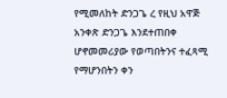የሚመለከት ድንጋጌ ረ የዚህ አዋጅ አንቀጽ ድንጋጌ እንደተጠበቀ ሆኖመመሪያው የወጣበትንና ተፈጻሚ የማሆንበትን ቀን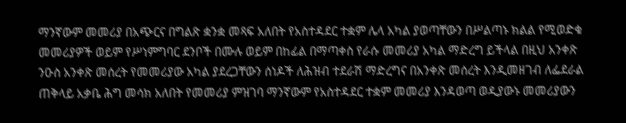ማንኛውም መመሪያ በአጭርና በግልጽ ቋንቋ መጻፍ አለበት የአስተዳደር ተቋም ሌላ አካል ያወጣቸውን በሥልጣኑ ክልል የሚወድቁ መመሪያዎች ወይም የሥነምግባር ደንቦች በሙሉ ወይም በከፊል በማጣቀስ የራሱ መመሪያ አካል ማድረግ ይችላል በዚህ አንቀጽ ንዑስ አንቀጽ መሰረት የመመሪያው አካል ያደረጋቸውን ሰነዶች ለሕዝብ ተደራሽ ማድረግና በአንቀጽ መሰረት እንዲመዘገብ ለፌደራል ጠቅላይ አቃቤ ሕግ መሳክ አለበት የመመሪያ ምዝገባ ማንኛውም የአስተዳደር ተቋም መመሪያ እንዳወጣ ወዲያውኑ መመሪያውን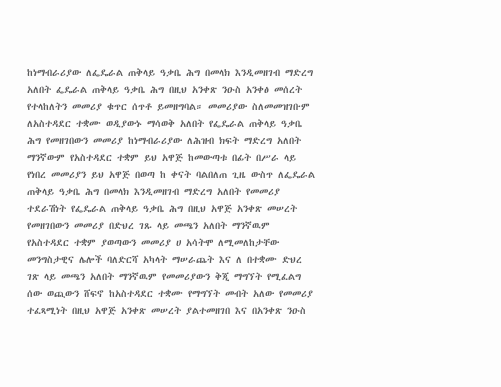ከነማብራሪያው ለፌዴራል ጠቅላይ ዓቃቤ ሕግ በመላክ እንዲመዘገብ ማድረግ አለበት ፌዴራል ጠቅላይ ዓቃቤ ሕግ በዚህ አንቀጽ ንዑስ አንቀፅ መሰረት የተላከለትን መመሪያ ቁጥር ሰጥቶ ይመዘግባል። መመሪያው ስለመመዝገቡም ለአስተዳደር ተቋሙ ወዲያውኑ ማሳወቅ አለበት የፌዴራል ጠቅላይ ዓቃቤ ሕግ የመዘገበውን መመሪያ ከነማብራሪያው ለሕዝብ ክፍት ማድረግ አለበት ማንኛውም የአስተዳደር ተቋም ይህ አዋጅ ከመውጣቱ በፊት በሥራ ላይ የነበረ መመሪያን ይህ አዋጅ በወጣ ከ ቀናት ባልበለጠ ጊዜ ውስጥ ለፌዴራል ጠቅላይ ዓቃቤ ሕግ በመላክ እንዲመዘገብ ማድረግ አለበት የመመሪያ ተደራሽነት የፌዴራል ጠቅላይ ዓቃቤ ሕግ በዚህ አዋጅ አንቀጽ መሠረት የመዘገበውን መመሪያ በድህረ ገጹ ላይ መጫን አለበት ማንኛዉም የአስተዳደር ተቋም ያወጣውን መመሪያ ሀ አሳትሞ ለሚመለከታቸው መንግስታዊና ሌሎች ባለድርሻ አካላት ማሠራጨት እና ለ በተቋሙ ድህረ ገጽ ላይ መጫን አለበት ማንኛዉም የመመሪያውን ቅጂ ማግኘት የሚፈልግ ሰው ወጪውን ሸፍኖ ከአስተዳደር ተቋሙ የማግኘት መብት አለው የመመሪያ ተፈጻሚነት በዚህ አዋጅ አንቀጽ መሠረት ያልተመዘገበ እና በአንቀጽ ንዑስ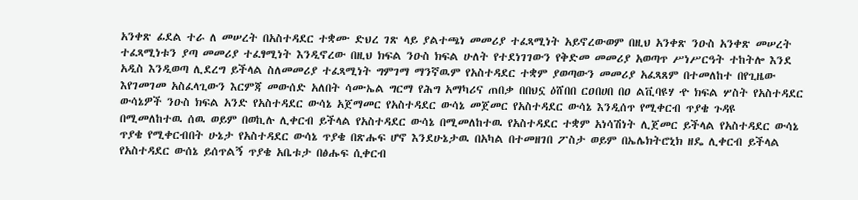አንቀጽ ፊደል ተራ ለ መሠረት በአስተዳደር ተቋሙ ድህረ ገጽ ላይ ያልተጫነ መመሪያ ተፈጻሚነት አይኖረውወም በዚህ አንቀጽ ንዑስ አንቀጽ መሠረት ተፈጻሚነቱን ያጣ መመሪያ ተፈፃሚነት እንዲኖረው በዚህ ክፍል ንዑስ ክፍል ሁለት የተደነገገውን የቅድመ መመሪያ አወጣጥ ሥነሥርዓት ተከትሎ እንደ አዲስ እንዲወጣ ሊደረግ ይችላል ስለመመሪያ ተፈጻሚነት ግምገማ ማንኛዉም የአስተዳደር ተቋም ያወጣውን መመሪያ አፈጻጸም በተመለከተ በየጊዜው እየገመገመ አስፈላጊውን እርምጃ መውሰድ አለበት ሳሙኤል ግርማ የሕግ አማካሪና ጠበቃ በበህኗ ዕሸበበ ርዐበሀበ በዐ ልቪባዩሃ ዯ ክፍል ሦስት የአስተዳደር ውሳኔዎች ንዑስ ክፍል አንድ የአስተዳደር ውሳኔ አጀማመር የአስተዳደር ውሳኔ መጀመር የአስተዳደር ውሳኔ እንዲሰጥ የሚቀርብ ጥያቄ ጉዳዩ በሚመለከተዉ ሰዉ ወይም በወኪሉ ሊቀርብ ይችላል የአስተዳደር ውሳኔ በሚመለከተዉ የአስተዳደር ተቋም አነሳሽነት ሊጀመር ይችላል የአስተዳደር ውሳኔ ጥያቄ የሚቀርብበት ሁኔታ የአስተዳደር ውሳኔ ጥያቄ በጽሑፍ ሆኖ እንደሁኔታዉ በአካል በተመዘገበ ፖስታ ወይም በኤሌክትሮኒክ ዘዴ ሊቀርብ ይችላል የአስተዳደር ውሰኔ ይሰጥልኝ ጥያቄ አቤቱታ በፅሑፍ ሲቀርብ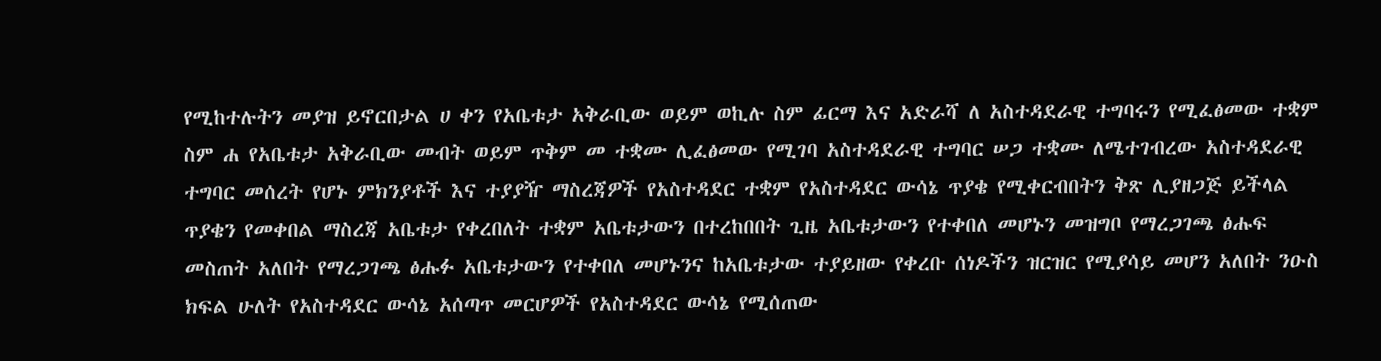የሚከተሉትን መያዝ ይኖርበታል ሀ ቀን የአቤቱታ አቅራቢው ወይም ወኪሉ ስም ፊርማ እና አድራሻ ለ አስተዳደራዊ ተግባሩን የሚፈፅመው ተቋም ስም ሐ የአቤቱታ አቅራቢው መብት ወይም ጥቅም መ ተቋሙ ሊፈፅመው የሚገባ አስተዳደራዊ ተግባር ሠጋ ተቋሙ ለሜተገብረው አስተዳደራዊ ተግባር መሰረት የሆኑ ምክንያቶች እና ተያያዥ ማስረጃዎች የአስተዳደር ተቋም የአስተዳደር ውሳኔ ጥያቄ የሚቀርብበትን ቅጽ ሊያዘጋጅ ይችላል ጥያቄን የመቀበል ማስረጃ አቤቱታ የቀረበለት ተቋም አቤቱታውን በተረከበበት ጊዜ አቤቱታውን የተቀበለ መሆኑን መዝግቦ የማረጋገጫ ፅሑፍ መስጠት አለበት የማረጋገጫ ፅሑፉ አቤቱታውን የተቀበለ መሆኑንና ከአቤቱታው ተያይዘው የቀረቡ ሰነዶችን ዝርዝር የሚያሳይ መሆን አለበት ንዑስ ክፍል ሁለት የአስተዳደር ውሳኔ አሰጣጥ መርሆዎች የአስተዳደር ውሳኔ የሚሰጠው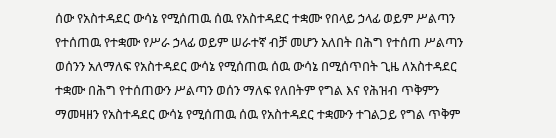ሰው የአስተዳደር ውሳኔ የሚሰጠዉ ሰዉ የአስተዳደር ተቋሙ የበላይ ኃላፊ ወይም ሥልጣን የተሰጠዉ የተቋሙ የሥራ ኃላፊ ወይም ሠራተኛ ብቻ መሆን አለበት በሕግ የተሰጠ ሥልጣን ወሰንን አለማለፍ የአስተዳደር ውሳኔ የሚሰጠዉ ሰዉ ውሳኔ በሚሰጥበት ጊዜ ለአስተዳደር ተቋሙ በሕግ የተሰጠውን ሥልጣን ወሰን ማለፍ የለበትም የግል እና የሕዝብ ጥቅምን ማመዛዘን የአስተዳደር ውሳኔ የሚሰጠዉ ሰዉ የአስተዳደር ተቋሙን ተገልጋይ የግል ጥቅም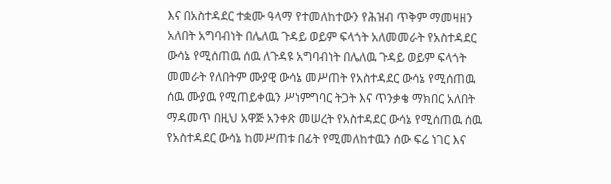እና በአስተዳደር ተቋሙ ዓላማ የተመለከተውን የሕዝብ ጥቅም ማመዛዘን አለበት አግባብነት በሌለዉ ጉዳይ ወይም ፍላጎት አለመመራት የአስተዳደር ውሳኔ የሚሰጠዉ ሰዉ ለጉዳዩ አግባብነት በሌለዉ ጉዳይ ወይም ፍላጎት መመራት የለበትም ሙያዊ ውሳኔ መሥጠት የአስተዳደር ውሳኔ የሚሰጠዉ ሰዉ ሙያዉ የሚጠይቀዉን ሥነምግባር ትጋት እና ጥንቃቄ ማክበር አለበት ማዳመጥ በዚህ አዋጅ አንቀጽ መሠረት የአስተዳደር ውሳኔ የሚሰጠዉ ሰዉ የአስተዳደር ውሳኔ ከመሥጠቱ በፊት የሚመለከተዉን ሰው ፍሬ ነገር እና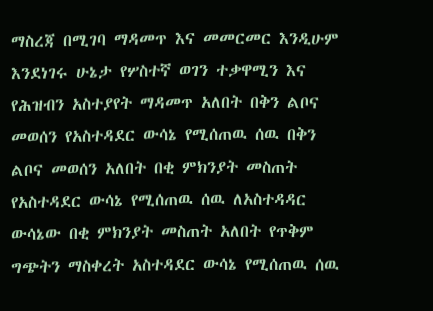ማስረጃ በሚገባ ማዳመጥ እና መመርመር እንዲሁም እንደነገሩ ሁኔታ የሦስተኛ ወገን ተቃዋሚን እና የሕዝብን አስተያየት ማዳመጥ አለበት በቅን ልቦና መወሰን የአስተዳደር ውሳኔ የሚሰጠዉ ሰዉ በቅን ልቦና መወሰን አለበት በቂ ምክንያት መስጠት የአስተዳደር ውሳኔ የሚሰጠዉ ሰዉ ለአስተዳዳር ውሳኔው በቂ ምክንያት መስጠት አለበት የጥቅም ግጭትን ማስቀረት አስተዳደር ውሳኔ የሚሰጠዉ ሰዉ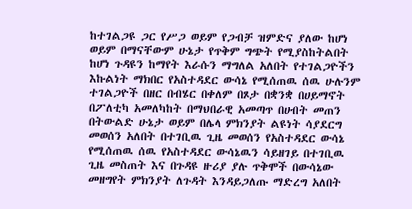ከተገልጋዩ ጋር የሥጋ ወይም የጋብቻ ዝምድና ያለው ከሆነ ወይም በማናቸውም ሁኔታ የጥቅም ግጭት የሚያስከትልበት ከሆነ ጉዳዩን ከማየት እራሱን ማግለል አለበት የተገልጋዮችን እኩልነት ማክበር የአስተዳደር ውሳኔ የሚሰጠዉ ሰዉ ሁሉንም ተገልጋዮች በዘር በብሄር በቀለም በጾታ በቋንቋ በሀይማኖት በፖለቲካ አመለካከት በማህበራዊ አመጣጥ በሀብት መጠን በትውልድ ሁኔታ ወይም በሌላ ምክንያት ልዩነት ሳያደርግ መወሰን አለበት በተገቢዉ ጊዜ መወሰን የአስተዳደር ውሳኔ የሚሰጠዉ ሰዉ የአስተዳደር ውሳኔዉን ሳይዘገይ በተገቢዉ ጊዜ መስጠት እና በጉዳዩ ዙሪያ ያሉ ጥቅሞች በውሳኔው መዘግየት ምክንያት ለጉዳት እንዳይጋለጡ ማድረግ አለበት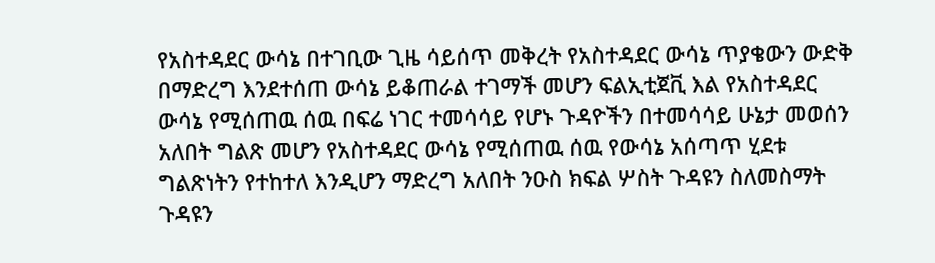የአስተዳደር ውሳኔ በተገቢው ጊዜ ሳይሰጥ መቅረት የአስተዳደር ውሳኔ ጥያቄውን ውድቅ በማድረግ እንደተሰጠ ውሳኔ ይቆጠራል ተገማች መሆን ፍልኢቲጀቪ እል የአስተዳደር ውሳኔ የሚሰጠዉ ሰዉ በፍሬ ነገር ተመሳሳይ የሆኑ ጉዳዮችን በተመሳሳይ ሁኔታ መወሰን አለበት ግልጽ መሆን የአስተዳደር ውሳኔ የሚሰጠዉ ሰዉ የውሳኔ አሰጣጥ ሂደቱ ግልጽነትን የተከተለ እንዲሆን ማድረግ አለበት ንዑስ ክፍል ሦስት ጉዳዩን ስለመስማት ጉዳዩን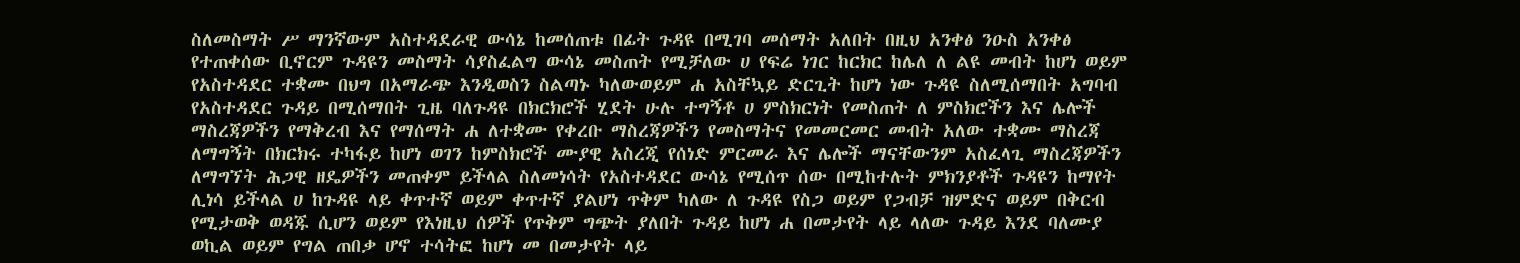ስለመስማት ሥ ማንኛውም አስተዳደራዊ ውሳኔ ከመሰጠቱ በፊት ጉዳዩ በሚገባ መሰማት አለበት በዚህ አንቀፅ ንዑስ አንቀፅ የተጠቀሰው ቢኖርም ጉዳዩን መስማት ሳያስፈልግ ውሳኔ መስጠት የሚቻለው ሀ የፍሬ ነገር ከርክር ከሌለ ለ ልዩ መብት ከሆነ ወይም የአስተዳደር ተቋሙ በህግ በአማራጭ እንዲወስን ስልጣኑ ካለውወይም ሐ አስቸኳይ ድርጊት ከሆነ ነው ጉዳዩ ስለሚሰማበት አግባብ የአስተዳደር ጉዳይ በሚሰማበት ጊዜ ባለጉዳዩ በክርክሮች ሂደት ሁሉ ተግኝቶ ሀ ምስክርነት የመስጠት ለ ምስክሮችን እና ሌሎች ማስረጃዎችን የማቅረብ እና የማሰማት ሐ ለተቋሙ የቀረቡ ማስረጃዎችን የመስማትና የመመርመር መብት አለው ተቋሙ ማስረጃ ለማግኝት በክርክሩ ተካፋይ ከሆነ ወገን ከምስክሮች ሙያዊ አስረጂ የሰነድ ምርመራ እና ሌሎች ማናቸውንም አስፈላጊ ማስረጃዎችን ለማግኘት ሕጋዊ ዘዴዎችን መጠቀም ይችላል ስለመነሳት የአስተዳደር ውሳኔ የሚሰጥ ሰው በሚከተሉት ምክንያቶች ጉዳዩን ከማየት ሊነሳ ይችላል ሀ ከጉዳዩ ላይ ቀጥተኛ ወይም ቀጥተኛ ያልሆነ ጥቅም ካለው ለ ጉዳዩ የስጋ ወይም የጋብቻ ዝምድና ወይም በቅርብ የሚታወቅ ወዳጁ ሲሆን ወይም የእነዚህ ሰዎች የጥቅም ግጭት ያለበት ጉዳይ ከሆነ ሐ በመታየት ላይ ላለው ጉዳይ እንደ ባለሙያ ወኪል ወይም የግል ጠበቃ ሆኖ ተሳትፎ ከሆነ መ በመታየት ላይ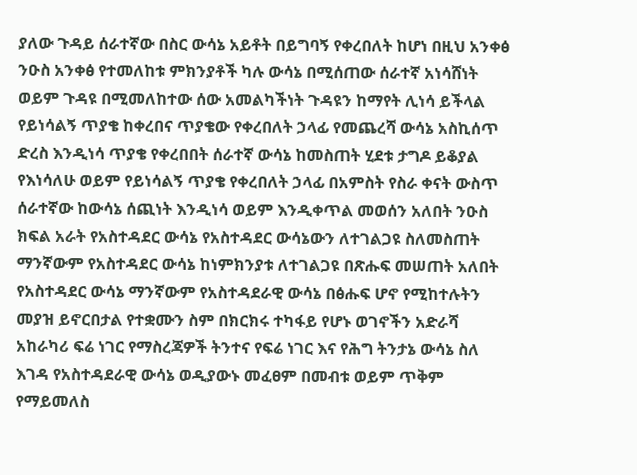ያለው ጉዳይ ሰራተኛው በስር ውሳኔ አይቶት በይግባኝ የቀረበለት ከሆነ በዚህ አንቀፅ ንዑስ አንቀፅ የተመለከቱ ምክንያቶች ካሉ ውሳኔ በሚሰጠው ሰራተኛ አነሳሸነት ወይም ጉዳዩ በሚመለከተው ሰው አመልካችነት ጉዳዩን ከማየት ሊነሳ ይችላል የይነሳልኝ ጥያቄ ከቀረበና ጥያቄው የቀረበለት ኃላፊ የመጨረሻ ውሳኔ አስኪሰጥ ድረስ እንዲነሳ ጥያቄ የቀረበበት ሰራተኛ ውሳኔ ከመስጠት ሂደቱ ታግዶ ይቆያል የእነሳለሁ ወይም የይነሳልኝ ጥያቄ የቀረበለት ኃላፊ በአምስት የስራ ቀናት ውስጥ ሰራተኛው ከውሳኔ ሰጪነት እንዲነሳ ወይም እንዲቀጥል መወሰን አለበት ንዑስ ክፍል አራት የአስተዳደር ውሳኔ የአስተዳደር ውሳኔውን ለተገልጋዩ ስለመስጠት ማንኛውም የአስተዳደር ውሳኔ ከነምክንያቱ ለተገልጋዩ በጽሑፍ መሠጠት አለበት የአስተዳደር ውሳኔ ማንኛውም የአስተዳደራዊ ውሳኔ በፅሑፍ ሆኖ የሚከተሉትን መያዝ ይኖርበታል የተቋሙን ስም በክርክሩ ተካፋይ የሆኑ ወገኖችን አድራሻ አከራካሪ ፍሬ ነገር የማስረጃዎች ትንተና የፍሬ ነገር እና የሕግ ትንታኔ ውሳኔ ስለ እገዳ የአስተዳደራዊ ውሳኔ ወዲያውኑ መፈፀም በመብቱ ወይም ጥቅም የማይመለስ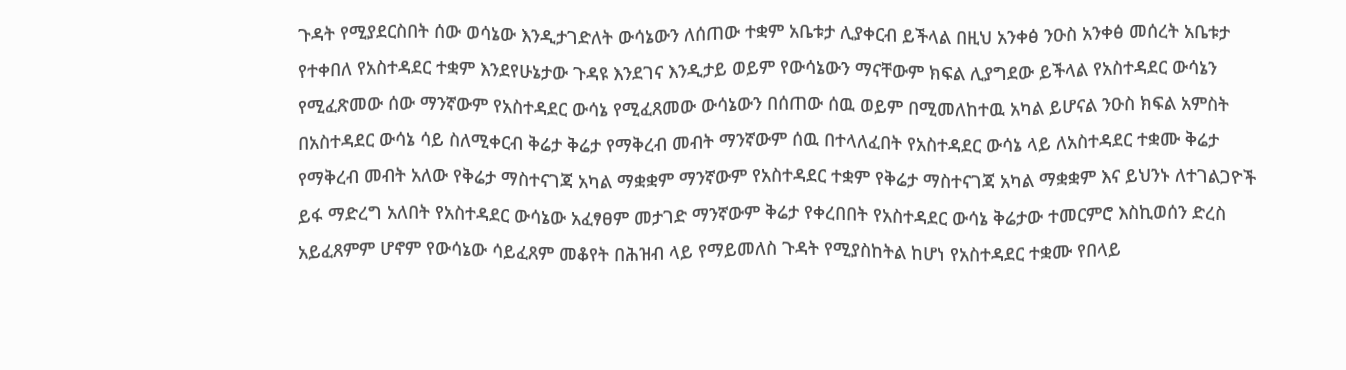ጉዳት የሚያደርስበት ሰው ወሳኔው እንዲታገድለት ውሳኔውን ለሰጠው ተቋም አቤቱታ ሊያቀርብ ይችላል በዚህ አንቀፅ ንዑስ አንቀፅ መሰረት አቤቱታ የተቀበለ የአስተዳደር ተቋም እንደየሁኔታው ጉዳዩ እንደገና እንዲታይ ወይም የውሳኔውን ማናቸውም ክፍል ሊያግደው ይችላል የአስተዳደር ውሳኔን የሚፈጽመው ሰው ማንኛውም የአስተዳደር ውሳኔ የሚፈጸመው ውሳኔውን በሰጠው ሰዉ ወይም በሚመለከተዉ አካል ይሆናል ንዑስ ክፍል አምስት በአስተዳደር ውሳኔ ሳይ ስለሚቀርብ ቅሬታ ቅሬታ የማቅረብ መብት ማንኛውም ሰዉ በተላለፈበት የአስተዳደር ውሳኔ ላይ ለአስተዳደር ተቋሙ ቅሬታ የማቅረብ መብት አለው የቅሬታ ማስተናገጃ አካል ማቋቋም ማንኛውም የአስተዳደር ተቋም የቅሬታ ማስተናገጃ አካል ማቋቋም እና ይህንኑ ለተገልጋዮች ይፋ ማድረግ አለበት የአስተዳደር ውሳኔው አፈፃፀም መታገድ ማንኛውም ቅሬታ የቀረበበት የአስተዳደር ውሳኔ ቅሬታው ተመርምሮ እስኪወሰን ድረስ አይፈጸምም ሆኖም የውሳኔው ሳይፈጸም መቆየት በሕዝብ ላይ የማይመለስ ጉዳት የሚያስከትል ከሆነ የአስተዳደር ተቋሙ የበላይ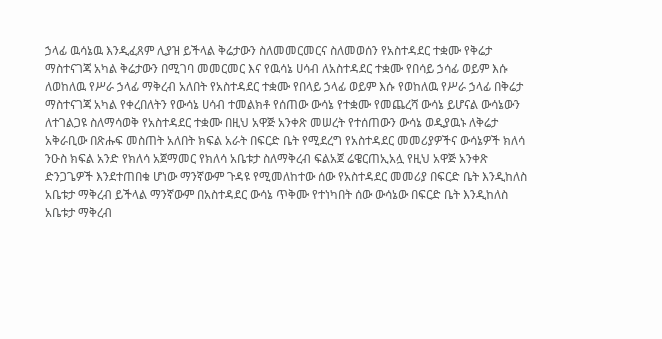ኃላፊ ዉሳኔዉ እንዲፈጸም ሊያዝ ይችላል ቅሬታውን ስለመመርመርና ስለመወሰን የአስተዳደር ተቋሙ የቅሬታ ማስተናገጃ አካል ቅሬታውን በሚገባ መመርመር እና የዉሳኔ ሀሳብ ለአስተዳደር ተቋሙ የበሳይ ኃሳፊ ወይም እሱ ለወከለዉ የሥራ ኃላፊ ማቅረብ አለበት የአስተዳደር ተቋሙ የበላይ ኃላፊ ወይም እሱ የወከለዉ የሥራ ኃላፊ በቅሬታ ማስተናገጃ አካል የቀረበለትን የውሳኔ ሀሳብ ተመልክቶ የሰጠው ውሳኔ የተቋሙ የመጨረሻ ውሳኔ ይሆናል ውሳኔውን ለተገልጋዩ ስለማሳወቅ የአስተዳደር ተቋሙ በዚህ አዋጅ አንቀጽ መሠረት የተሰጠውን ውሳኔ ወዲያዉኑ ለቅሬታ አቅራቢው በጽሑፍ መስጠት አለበት ክፍል አራት በፍርድ ቤት የሚደረግ የአስተዳደር መመሪያዎችና ውሳኔዎች ክለሳ ንዑስ ክፍል አንድ የክለሳ አጀማመር የክለሳ አቤቱታ ስለማቅረብ ፍልአጀ ሬዌርጠኢአሏ የዚህ አዋጅ አንቀጽ ድንጋጌዎች እንደተጠበቁ ሆነው ማንኛውም ጉዳዩ የሚመለከተው ሰው የአስተዳደር መመሪያ በፍርድ ቤት እንዲከለስ አቤቱታ ማቅረብ ይችላል ማንኛውም በአስተዳደር ውሳኔ ጥቅሙ የተነካበት ሰው ውሳኔው በፍርድ ቤት እንዲከለስ አቤቱታ ማቅረብ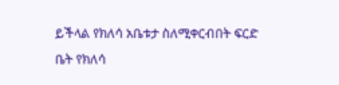ይችላል የክለሳ አቤቱታ ስለሚቀርብበት ፍርድ ቤት የክለሳ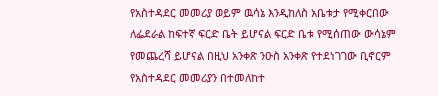የአስተዳደር መመሪያ ወይም ዉሳኔ እንዲከለስ አቤቱታ የሚቀርበው ለፌደራል ከፍተኛ ፍርድ ቤት ይሆናል ፍርድ ቤቱ የሚሰጠው ውሳኔም የመጨረሻ ይሆናል በዚህ አንቀጽ ንዑስ አንቀጽ የተደነገገው ቢኖርም የአስተዳደር መመሪያን በተመለከተ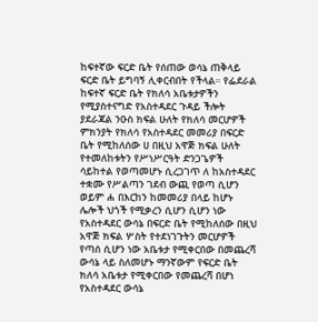ከፍተኛው ፍርድ ቤት የሰጠው ወሳኔ ጠቅላይ ፍርድ ቤት ይግባኝ ሊቀርብበት የችላል። የፌደራል ከፍተኛ ፍርድ ቤት የክለሳ አቤቱታዎችን የሚያስተናግድ የአስተዳደር ጉዳይ ችሎት ያደራጃል ንዑስ ክፍል ሁለት የክለሳ መርሆዎች ምክንያት የክለሳ የአስተዳደር መመሪያ በፍርድ ቤት የሚከለሰው ሀ በዚህ አዋጅ ክፍል ሁለት የተመለከቱትን የሥነሥርዓት ድንጋጌዎች ሳይከተል የወጣመሆኑ ሲረጋገጥ ለ ከአስተዳደር ተቋሙ የሥልጣን ገደብ ውጪ የወጣ ሲሆን ወይም ሐ በእርከን ከመመሪያ በላይ ከሆኑ ሌሎች ህጎች የሚቃረን ሲሆን ሲሆን ነው የአስተዳደር ውሳኔ በፍርድ ቤት የሚከለሰው በዚህ አዋጅ ክፍል ሦስት የተደነገጉትን መርሆዎች የጣሰ ሲሆን ነው አቤቱታ የሚቀርበው በመጨረሻ ውሳኔ ላይ ስለመሆኑ ማንኛውም የፍርድ ቤት ክለሳ አቤቱታ የሚቀርበው የመጨረሻ በሆነ የአስተዳደር ውሳኔ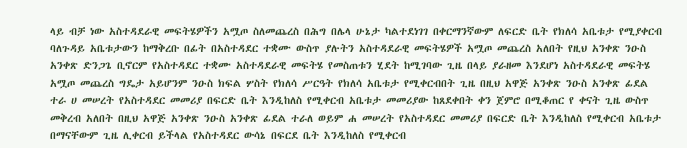ላይ ብቻ ነው አስተዳደራዊ መፍትሄዎችን አሟጦ ስለመጨረስ በሕግ በሌላ ሁኔታ ካልተደነገገ በቀርማንኛውም ለፍርድ ቤት የክለሳ አቤቱታ የሚያቀርብ ባለጉዳይ አቤቱታውን ከማቅረቡ በፊት በአስተዳደር ተቋሙ ውስጥ ያሉትን አስተዳደራዊ መፍትሄዎች አሟጦ መጨረስ አለበት የዚህ አንቀጽ ንዑስ አንቀጽ ድንጋጌ ቢኖርም የአስተዳደር ተቋሙ አስተዳደራዊ መፍትሄ የመስጠቱን ሂደት ከሚገባው ጊዜ በላይ ያራዘመ እንደሆነ አስተዳደራዊ መፍትሄ አሟጦ መጨረስ ግዴታ አይሆንም ንዑስ ክፍል ሦስት የክለሳ ሥርዓት የክለሳ አቤቱታ የሚቀርብበት ጊዜ በዚህ አዋጅ አንቀጽ ንዑስ አንቀጽ ፊደል ተራ ሀ መሠረት የአስተዳደር መመሪያ በፍርድ ቤት እንዲከለስ የሚቀርብ አቤቱታ መመሪያው ከጸደቀበት ቀን ጀምሮ በሚቆጠር የ ቀናት ጊዜ ውስጥ መቅረብ አለበት በዚህ አዋጅ አንቀጽ ንዑስ አንቀጽ ፊደል ተራለ ወይም ሐ መሠረት የአስተዳደር መመሪያ በፍርድ ቤት እንዲከለስ የሚቀርብ አቤቱታ በማናቸውም ጊዜ ሊቀርብ ይችላል የአስተዳደር ውሳኔ በፍርደ ቤት እንዲከለስ የሚቀርብ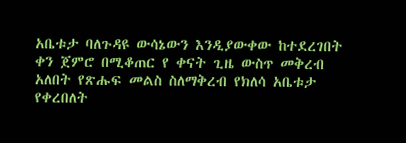አቤቱታ ባለጉዳዩ ውሳኔውን እንዲያውቀው ከተደረገበት ቀን ጀምሮ በሚቆጠር የ ቀናት ጊዜ ውስጥ መቅረብ አለበት የጽሑፍ መልስ ስለማቅረብ የክለሳ አቤቱታ የቀረበለት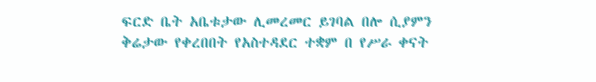ፍርድ ቤት አቤቱታው ሊመረመር ይገባል በሎ ሲያምን ቅሬታው የቀረበበት የአስተዳደር ተቋም በ የሥራ ቀናት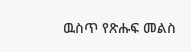ዉስጥ የጽሑፍ መልስ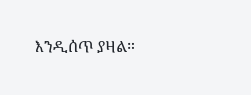እንዲሰጥ ያዛል።